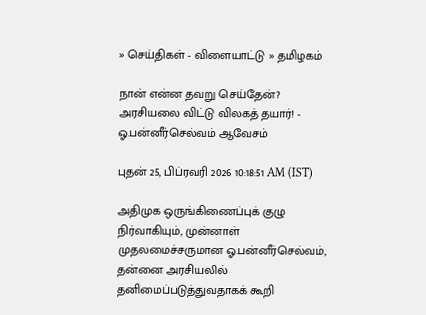» செய்திகள் - விளையாட்டு » தமிழகம்

நான் என்ன தவறு செய்தேன்? அரசியலை விட்டு விலகத் தயார்! - ஓ.பன்னீர்செல்வம் ஆவேசம்

புதன் 25, பிப்ரவரி 2026 10:18:51 AM (IST)

அதிமுக ஒருங்கிணைப்புக் குழு நிர்வாகியும், முன்னாள் முதலமைச்சருமான ஓ.பன்னீர்செல்வம், தன்னை அரசியலில் தனிமைப்படுத்துவதாகக் கூறி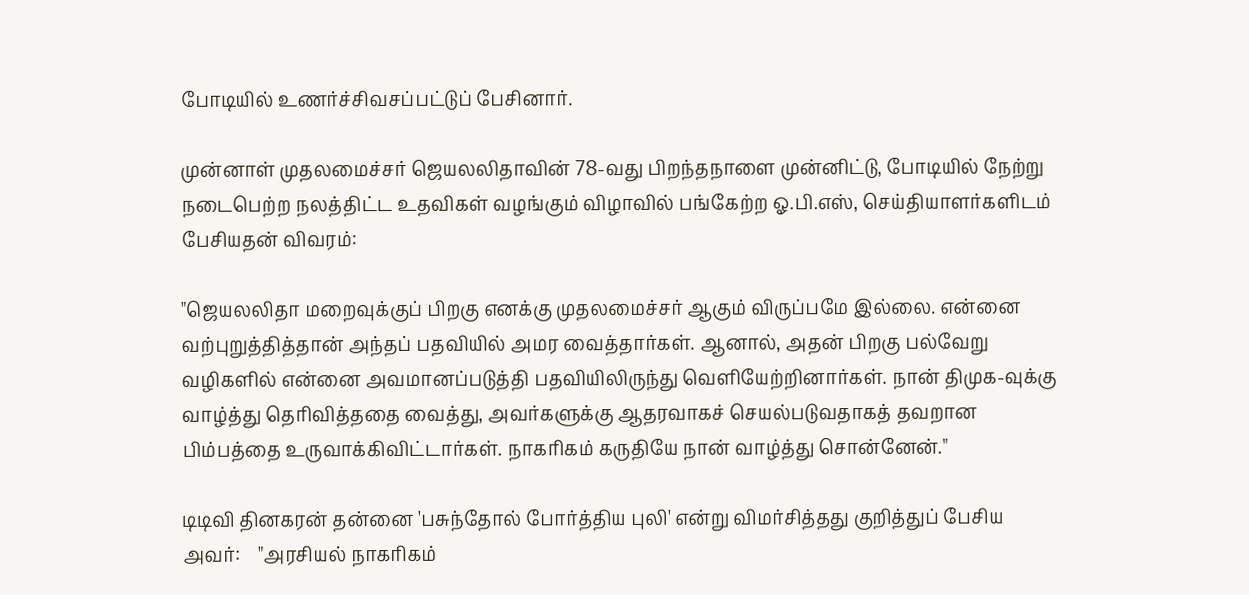போடியில் உணர்ச்சிவசப்பட்டுப் பேசினார்.

முன்னாள் முதலமைச்சர் ஜெயலலிதாவின் 78-வது பிறந்தநாளை முன்னிட்டு, போடியில் நேற்று நடைபெற்ற நலத்திட்ட உதவிகள் வழங்கும் விழாவில் பங்கேற்ற ஓ.பி.எஸ், செய்தியாளர்களிடம் பேசியதன் விவரம்:

"ஜெயலலிதா மறைவுக்குப் பிறகு எனக்கு முதலமைச்சர் ஆகும் விருப்பமே இல்லை. என்னை வற்புறுத்தித்தான் அந்தப் பதவியில் அமர வைத்தார்கள். ஆனால், அதன் பிறகு பல்வேறு வழிகளில் என்னை அவமானப்படுத்தி பதவியிலிருந்து வெளியேற்றினார்கள். நான் திமுக-வுக்கு வாழ்த்து தெரிவித்ததை வைத்து, அவர்களுக்கு ஆதரவாகச் செயல்படுவதாகத் தவறான பிம்பத்தை உருவாக்கிவிட்டார்கள். நாகரிகம் கருதியே நான் வாழ்த்து சொன்னேன்."

டிடிவி தினகரன் தன்னை 'பசுந்தோல் போர்த்திய புலி' என்று விமர்சித்தது குறித்துப் பேசிய அவர்:    "அரசியல் நாகரிகம்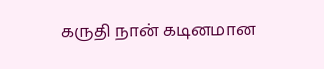கருதி நான் கடினமான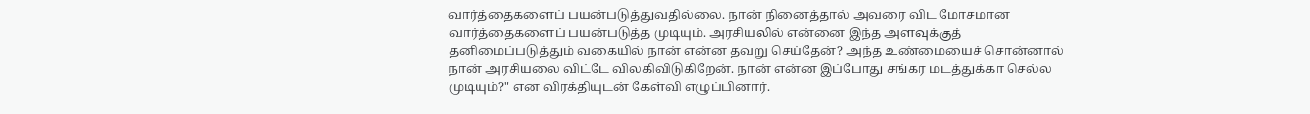வார்த்தைகளைப் பயன்படுத்துவதில்லை. நான் நினைத்தால் அவரை விட மோசமான வார்த்தைகளைப் பயன்படுத்த முடியும். அரசியலில் என்னை இந்த அளவுக்குத் தனிமைப்படுத்தும் வகையில் நான் என்ன தவறு செய்தேன்? அந்த உண்மையைச் சொன்னால் நான் அரசியலை விட்டே விலகிவிடுகிறேன். நான் என்ன இப்போது சங்கர மடத்துக்கா செல்ல முடியும்?" என விரக்தியுடன் கேள்வி எழுப்பினார்.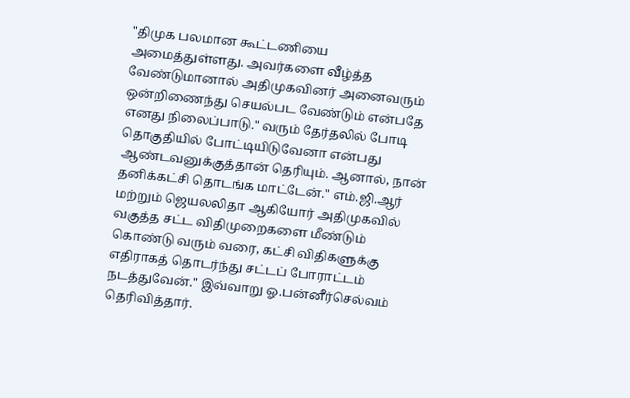"திமுக பலமான கூட்டணியை அமைத்துள்ளது. அவர்களை வீழ்த்த வேண்டுமானால் அதிமுகவினர் அனைவரும் ஒன்றிணைந்து செயல்பட வேண்டும் என்பதே எனது நிலைப்பாடு." வரும் தேர்தலில் போடி தொகுதியில் போட்டியிடுவேனா என்பது ஆண்டவனுக்குத்தான் தெரியும். ஆனால், நான் தனிக்கட்சி தொடங்க மாட்டேன்." எம்.ஜி.ஆர் மற்றும் ஜெயலலிதா ஆகியோர் அதிமுகவில் வகுத்த சட்ட விதிமுறைகளை மீண்டும் கொண்டு வரும் வரை, கட்சி விதிகளுக்கு எதிராகத் தொடர்ந்து சட்டப் போராட்டம் நடத்துவேன்." இவ்வாறு ஓ.பன்னீர்செல்வம் தெரிவித்தார்.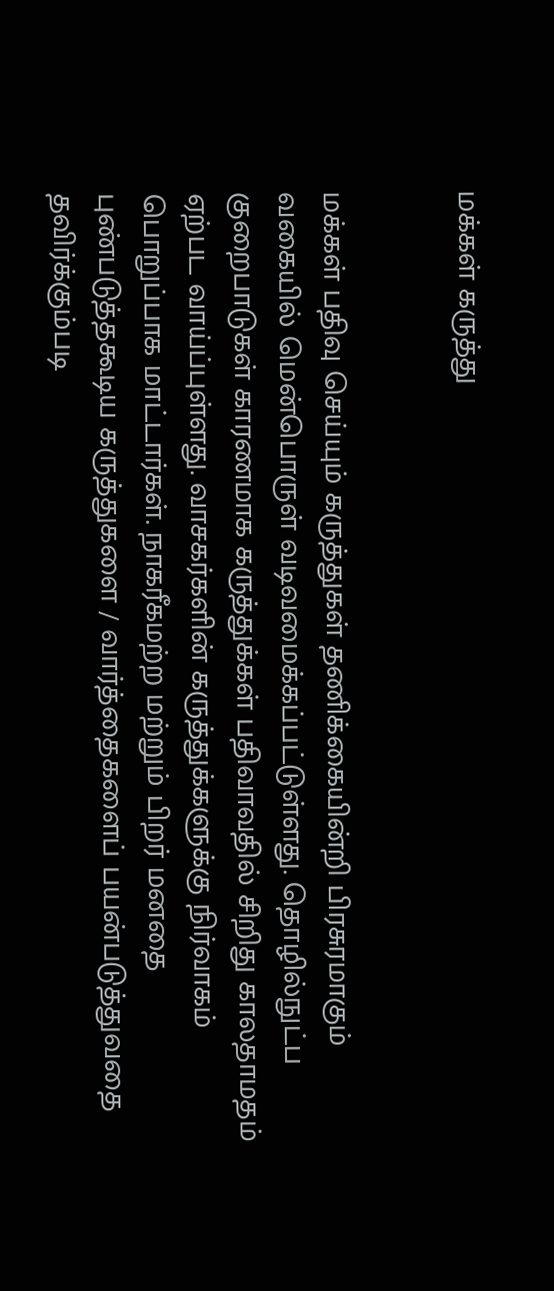மக்கள் கருத்து


மக்கள் பதிவு செய்யும் கருத்துகள் தணிக்கையின்றி பிரசுரமாகும் வகையில் மென்பொருள் வடிவமைக்கப்பட்டுள்ளது. தொழில்நுட்ப குறைபாடுகள் காரணமாக கருத்துக்கள் பதிவாவதில் சிறிது காலதாமதம் ஏற்பட வாய்ப்புள்ளது. வாசகர்களின் கருத்துக்களுக்கு நிர்வாகம் பொறுப்பாக மாட்டார்கள். நாகரீகமற்ற மற்றும் பிறர் மனதை புண்படுத்தகூடிய கருத்துகளை / வார்த்தைகளைப் பயன்படுத்துவதை தவிர்க்கும்படி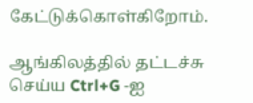கேட்டுக்கொள்கிறோம்.

ஆங்கிலத்தில் தட்டச்சு செய்ய Ctrl+G -ஐ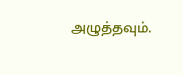அழுத்தவும்.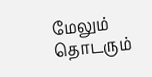மேலும் தொடரும்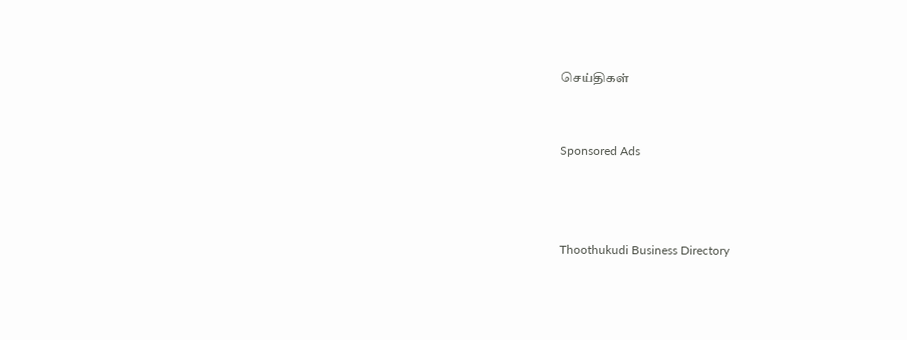செய்திகள்


Sponsored Ads



Thoothukudi Business Directory